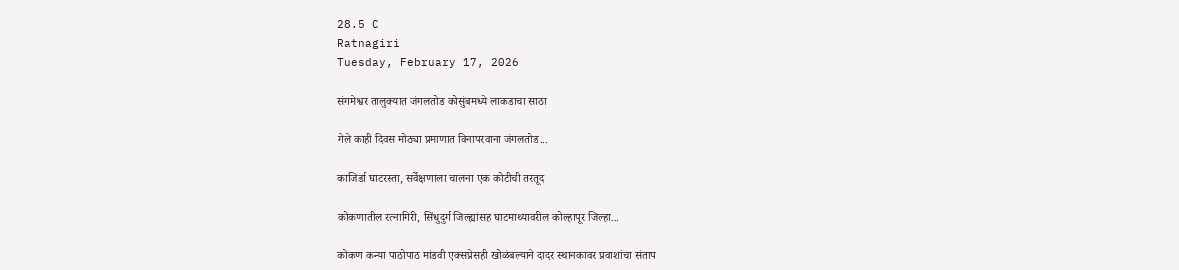28.5 C
Ratnagiri
Tuesday, February 17, 2026

संगमेश्वर तालुक्यात जंगलतोड कोसुंबमध्ये लाकडाचा साठा

गेले काही दिवस मोठ्या प्रमाणात विनापरवाना जंगलतोड...

काजिर्डा घाटरस्ता, सर्वेक्षणाला चालना एक कोटीची तरतूद

कोकणातील रत्नागिरी, सिंधुदुर्ग जिल्ह्यांसह घाटमाथ्यावरील कोल्हापूर जिल्हा...

कोकण कन्या पाठोपाठ मांडवी एक्सप्रेसही खोळंबल्याने दादर स्थानकावर प्रवाशांचा संताप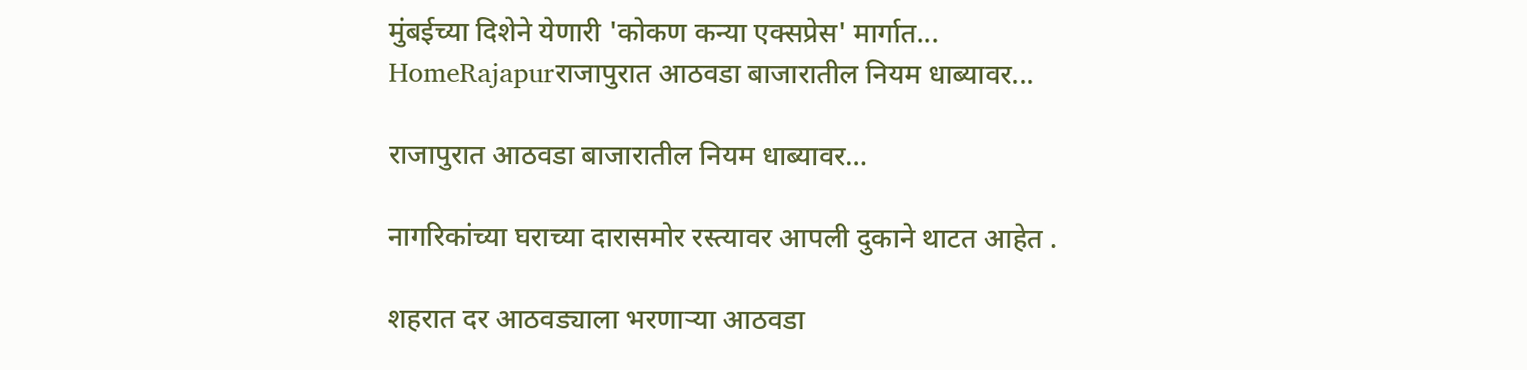मुंबईच्या दिशेने येणारी 'कोकण कन्या एक्सप्रेस' मार्गात...
HomeRajapurराजापुरात आठवडा बाजारातील नियम धाब्यावर...

राजापुरात आठवडा बाजारातील नियम धाब्यावर…

नागरिकांच्या घराच्या दारासमोर रस्त्यावर आपली दुकाने थाटत आहेत .

शहरात दर आठवड्याला भरणाऱ्या आठवडा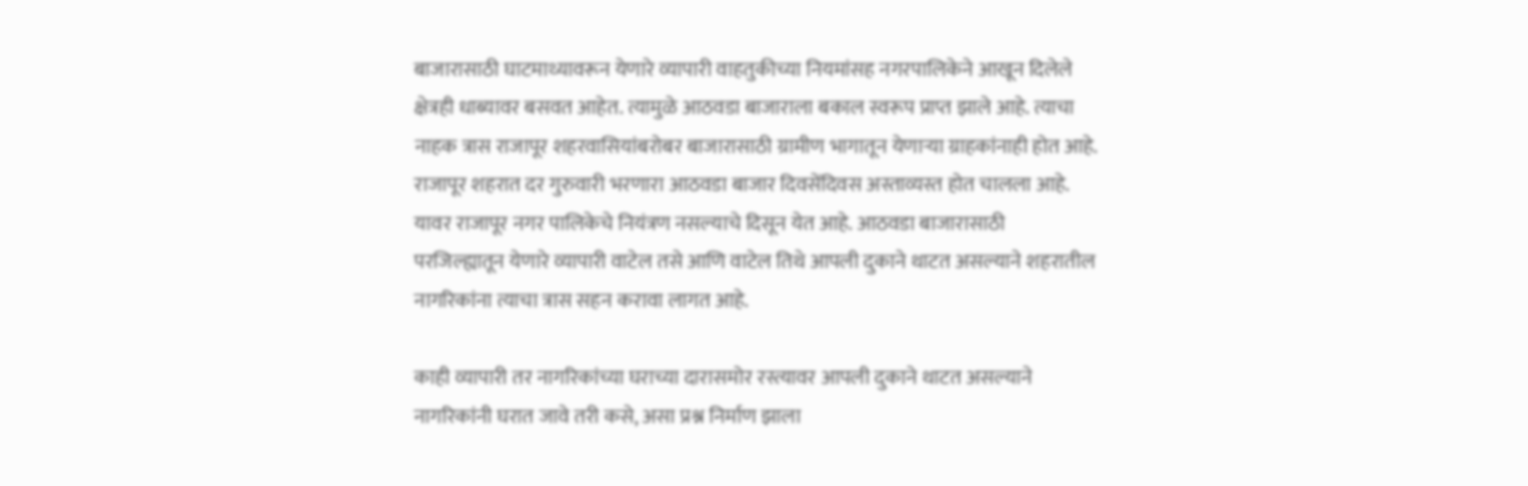बाजारासाठी घाटमाथ्यावरून येणारे व्यापारी वाहतुकीच्या नियमांसह नगरपालिकेने आखून दिलेले क्षेत्रही धाब्यावर बसवत आहेत. त्यामुळे आठवडा बाजाराला बकाल स्वरूप प्राप्त झाले आहे. त्याचा नाहक त्रास राजापूर शहरवासियांबरोबर बाजारासाठी ग्रामीण भागातून येणाऱ्या ग्राहकांनाही होत आहे. राजापूर शहरात दर गुरुवारी भरणारा आठवडा बाजार दिवसेंदिवस अस्ताव्यस्त होत चालला आहे. यावर राजापूर नगर पालिकेचे नियंत्रण नसल्याचे दिसून येत आहे. आठवडा बाजारासाठी परजिल्ह्यातून येणारे व्यापारी वाटेल तसे आणि वाटेल तिथे आपली दुकाने थाटत असल्याने शहरातील नागरिकांना त्याचा त्रास सहन करावा लागत आहे.

काही व्यापारी तर नागरिकांच्या घराच्या दारासमोर रस्त्यावर आपली दुकाने थाटत असल्याने नागरिकांनी घरात जावे तरी कसे, असा प्रश्न निर्माण झाला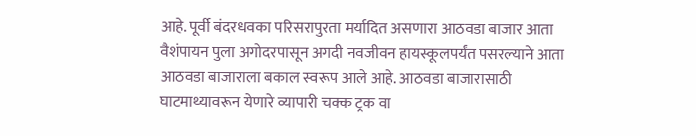आहे. पूर्वी बंदरधवका परिसरापुरता मर्यादित असणारा आठवडा बाजार आता वैशंपायन पुला अगोदरपासून अगदी नवजीवन हायस्कूलपर्यंत पसरल्याने आता आठवडा बाजाराला बकाल स्वरूप आले आहे. आठवडा बाजारासाठी घाटमाथ्यावरून येणारे व्यापारी चक्क ट्रक वा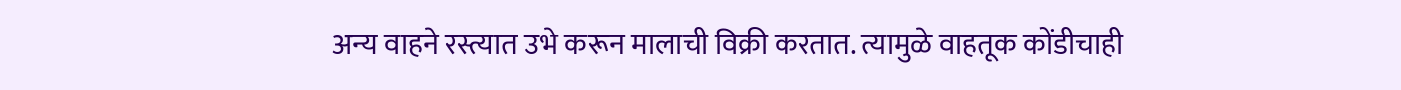अन्य वाहने रस्त्यात उभे करून मालाची विक्री करतात. त्यामुळे वाहतूक कोंडीचाही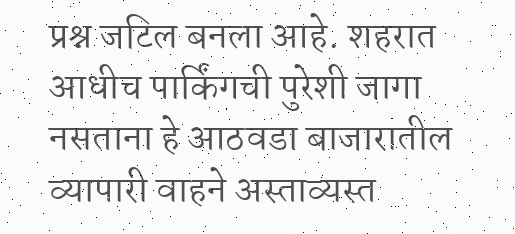प्रश्न जटिल बनला आहे. शहरात आधीच पार्किंगची पुरेशी जागा नसताना हे आठवडा बाजारातील व्यापारी वाहने अस्ताव्यस्त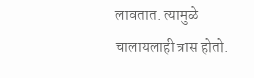लावतात. त्यामुळे चालायलाही त्रास होतो.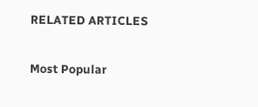RELATED ARTICLES

Most Popular